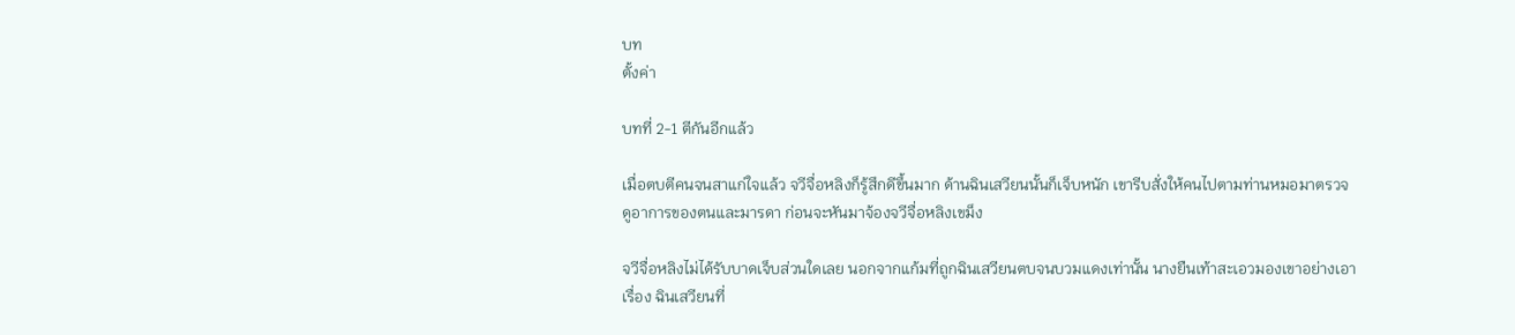บท
ตั้งค่า

บทที่ 2-1 ตีกันอีกแล้ว

เมื่อตบตีคนจนสาแก่ใจแล้ว จวีจื่อหลิงก็รู้สึกดีขึ้นมาก ด้านฉินเสวียนนั้นก็เจ็บหนัก เขารีบสั่งให้คนไปตามท่านหมอมาตรวจดูอาการของตนและมารดา ก่อนจะหันมาจ้องจวีจื่อหลิงเขม็ง

จวีจื่อหลิงไม่ได้รับบาดเจ็บส่วนใดเลย นอกจากแก้มที่ถูกฉินเสวียนตบจนบวมแดงเท่านั้น นางยืนเท้าสะเอวมองเขาอย่างเอาเรื่อง ฉินเสวียนที่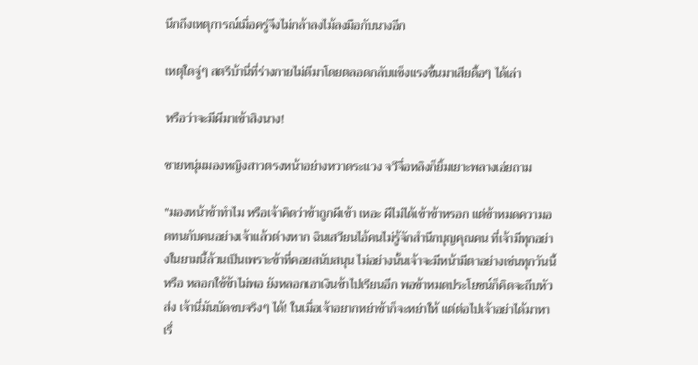นึกถึงเหตุการณ์เมื่อครู่จึงไม่กล้าลงไม้ลงมือกับนางอีก

เหตุใดจู่ๆ สตรีบ้านี่ที่ร่างกายไม่ดีมาโดยตลอดกลับแข็งแรงขึ้นมาเสียดื้อๆ ได้เล่า

หรือว่าจะมีผีมาเข้าสิงนาง!

ชายหนุ่มมองหญิงสาวตรงหน้าอย่างหวาดระแวง จวีจื่อหลิงก็ยิ้มเยาะพลางเอ่ยถาม

"มองหน้าข้าทำไม หรือเจ้าคิดว่าข้าถูกผีเข้า เหอะ ผีไม่ได้เข้าข้าหรอก แต่ข้าหมดความอดทนกับคนอย่างเจ้าแล้วต่างหาก ฉินเสวียนไอ้คนไม่รู้จักสำนึกบุญคุณคน ที่เจ้ามีทุกอย่างในยามนี้ล้วนเป็นเพราะข้าที่คอยสนับสนุน ไม่อย่างนั้นเจ้าจะมีหน้ามีตาอย่างเช่นทุกวันนี้หรือ หลอกใช้ข้าไม่พอ ยังหลอกเอาเงินข้าไปเรียนอีก พอข้าหมดประโยชน์ก็คิดจะถีบหัวส่ง เจ้านี่มันบัดซบจริงๆ ได้! ในเมื่อเจ้าอยากหย่าข้าก็จะหย่าให้ แต่ต่อไปเจ้าอย่าได้มาหาเรื่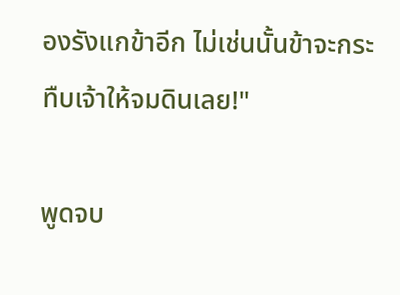องรังแกข้าอีก ไม่เช่นนั้นข้าจะกระทืบเจ้าให้จมดินเลย!"

พูดจบ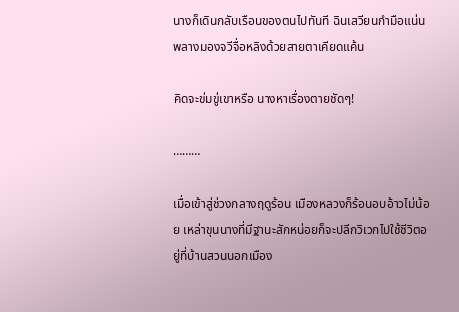นางก็เดินกลับเรือนของตนไปทันที ฉินเสวียนกำมือแน่น พลางมองจวีจื่อหลิงด้วยสายตาเคียดแค้น

คิดจะข่มขู่เขาหรือ นางหาเรื่องตายชัดๆ!

………

เมื่อเข้าสู่ช่วงกลางฤดูร้อน เมืองหลวงก็ร้อนอบอ้าวไม่น้อย เหล่าขุนนางที่มีฐานะสักหน่อยก็จะปลีกวิเวกไปใช้ชีวิตอยู่ที่บ้านสวนนอกเมือง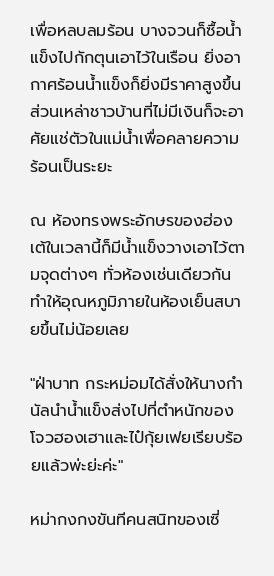เพื่อหลบลมร้อน บางจวนก็ซื้อน้ำแข็งไปกักตุนเอาไว้ในเรือน ยิ่งอากาศร้อนน้ำแข็งก็ยิ่งมีราคาสูงขึ้น ส่วนเหล่าชาวบ้านที่ไม่มีเงินก็จะอาศัยแช่ตัวในแม่น้ำเพื่อคลายความร้อนเป็นระยะ

ณ ห้องทรงพระอักษรของฮ่องเต้ในเวลานี้ก็มีน้ำแข็งวางเอาไว้ตามจุดต่างๆ ทั่วห้องเช่นเดียวกัน ทำให้อุณหภูมิภายในห้องเย็นสบายขึ้นไม่น้อยเลย

"ฝ่าบาท กระหม่อมได้สั่งให้นางกำนัลนำน้ำแข็งส่งไปที่ตำหนักของโจวฮองเฮาและไป๋กุ้ยเฟยเรียบร้อยแล้วพ่ะย่ะค่ะ"

หม่ากงกงขันทีคนสนิทของเซี่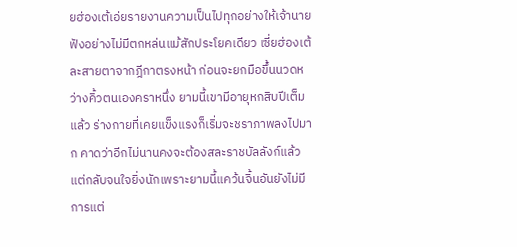ยฮ่องเต้เอ่ยรายงานความเป็นไปทุกอย่างให้เจ้านายฟังอย่างไม่มีตกหล่นแม้สักประโยคเดียว เซี่ยฮ่องเต้ละสายตาจากฎีกาตรงหน้า ก่อนจะยกมือขึ้นนวดหว่างคิ้วตนเองคราหนึ่ง ยามนี้เขามีอายุหกสิบปีเต็มแล้ว ร่างกายที่เคยแข็งแรงก็เริ่มจะชราภาพลงไปมาก คาดว่าอีกไม่นานคงจะต้องสละราชบัลลังก์แล้ว แต่กลับจนใจยิ่งนักเพราะยามนี้แคว้นจิ้นอันยังไม่มีการแต่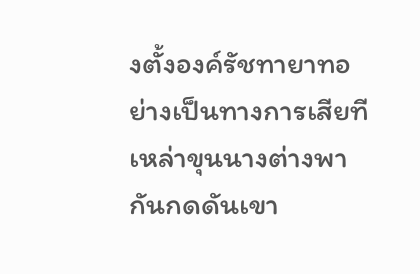งตั้งองค์รัชทายาทอย่างเป็นทางการเสียที เหล่าขุนนางต่างพากันกดดันเขา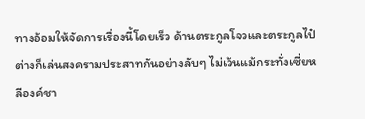ทางอ้อมให้จัดการเรื่องนี้โดยเร็ว ด้านตระกูลโจวและตระกูลไป๋ต่างก็เล่นสงครามประสาทกันอย่างลับๆ ไม่เว้นแม้กระทั่งเซี่ยหลีองค์ชา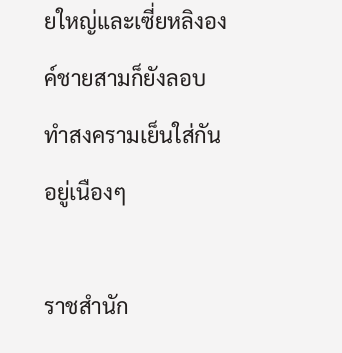ยใหญ่และเซี่ยหลิงองค์ชายสามก็ยังลอบทำสงครามเย็นใส่กันอยู่เนืองๆ

ราชสำนัก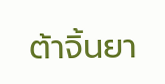ต้าจิ้นยา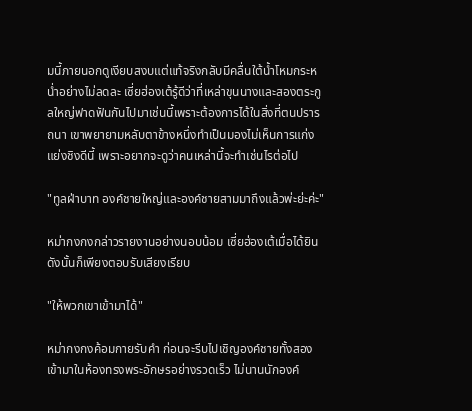มนี้ภายนอกดูเงียบสงบแต่แท้จริงกลับมีคลื่นใต้น้ำโหมกระหน่ำอย่างไม่ลดละ เซี่ยฮ่องเต้รู้ดีว่าที่เหล่าขุนนางและสองตระกูลใหญ่ฟาดฟันกันไปมาเช่นนี้เพราะต้องการได้ในสิ่งที่ตนปรารถนา เขาพยายามหลับตาข้างหนึ่งทำเป็นมองไม่เห็นการแก่งแย่งชิงดีนี้ เพราะอยากจะดูว่าคนเหล่านี้จะทำเช่นไรต่อไป

"ทูลฝ่าบาท องค์ชายใหญ่และองค์ชายสามมาถึงแล้วพ่ะย่ะค่ะ"

หม่ากงกงกล่าวรายงานอย่างนอบน้อม เซี่ยฮ่องเต้เมื่อได้ยินดังนั้นก็เพียงตอบรับเสียงเรียบ

"ให้พวกเขาเข้ามาได้"

หม่ากงกงค้อมกายรับคำ ก่อนจะรีบไปเชิญองค์ชายทั้งสองเข้ามาในห้องทรงพระอักษรอย่างรวดเร็ว ไม่นานนักองค์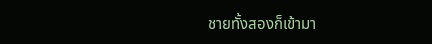ชายทั้งสองก็เข้ามา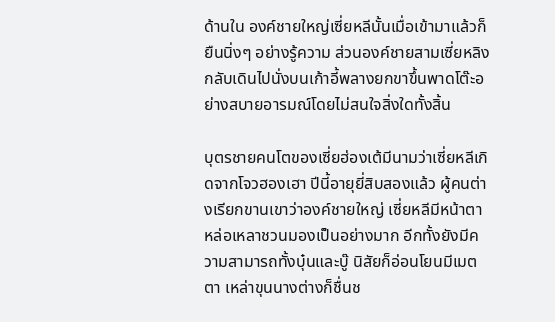ด้านใน องค์ชายใหญ่เซี่ยหลีนั้นเมื่อเข้ามาแล้วก็ยืนนิ่งๆ อย่างรู้ความ ส่วนองค์ชายสามเซี่ยหลิงกลับเดินไปนั่งบนเก้าอี้พลางยกขาขึ้นพาดโต๊ะอย่างสบายอารมณ์โดยไม่สนใจสิ่งใดทั้งสิ้น

บุตรชายคนโตของเซี่ยฮ่องเต้มีนามว่าเซี่ยหลีเกิดจากโจวฮองเฮา ปีนี้อายุยี่สิบสองแล้ว ผู้คนต่างเรียกขานเขาว่าองค์ชายใหญ่ เซี่ยหลีมีหน้าตาหล่อเหลาชวนมองเป็นอย่างมาก อีกทั้งยังมีความสามารถทั้งบุ๋นและบู๊ นิสัยก็อ่อนโยนมีเมตตา เหล่าขุนนางต่างก็ชื่นช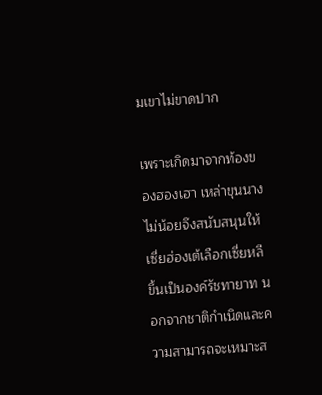มเขาไม่ขาดปาก

เพราะเกิดมาจากท้องของฮองเฮา เหล่าขุนนางไม่น้อยจึงสนับสนุนให้เซี่ยฮ่องเต้เลือกเซี่ยหลีขึ้นเป็นองค์รัชทายาท นอกจากชาติกำเนิดและความสามารถจะเหมาะส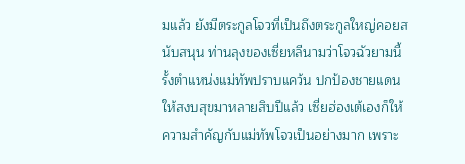มแล้ว ยังมีตระกูลโจวที่เป็นถึงตระกูลใหญ่คอยสนับสนุน ท่านลุงของเซี่ยหลีนามว่าโจวฉัวยามนี้รั้งตำแหน่งแม่ทัพปราบแคว้น ปกป้องชายแดนให้สงบสุขมาหลายสิบปีแล้ว เซี่ยฮ่องเต้เองก็ให้ความสำคัญกับแม่ทัพโจวเป็นอย่างมาก เพราะ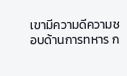เขามีความดีความชอบด้านการทหาร ก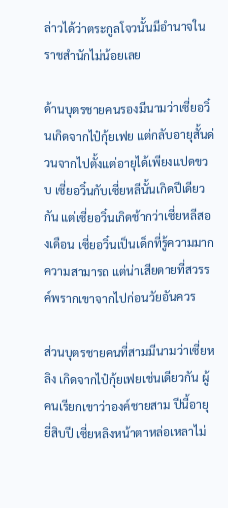ล่าวได้ว่าตระกูลโจวนั้นมีอำนาจในราชสำนักไม่น้อยเลย

ด้านบุตรชายคนรองมีนามว่าเซี่ยอวิ๋นเกิดจากไป๋กุ้ยเฟย แต่กลับอายุสั้นด่วนจากไปตั้งแต่อายุได้เพียงแปดขวบ เซี่ยอวิ๋นกับเซี่ยหลีนั้นเกิดปีเดียวกัน แต่เซี่ยอวิ๋นเกิดช้ากว่าเซี่ยหลีสองเดือน เซี่ยอวิ๋นเป็นเด็กที่รู้ความมากความสามารถ แต่น่าเสียดายที่สวรรค์พรากเขาจากไปก่อนวัยอันควร

ส่วนบุตรชายคนที่สามมีนามว่าเซี่ยหลิง เกิดจากไป๋กุ้ยเฟยเช่นเดียวกัน ผู้คนเรียกเขาว่าองค์ชายสาม ปีนี้อายุยี่สิบปี เซี่ยหลิงหน้าตาหล่อเหลาไม่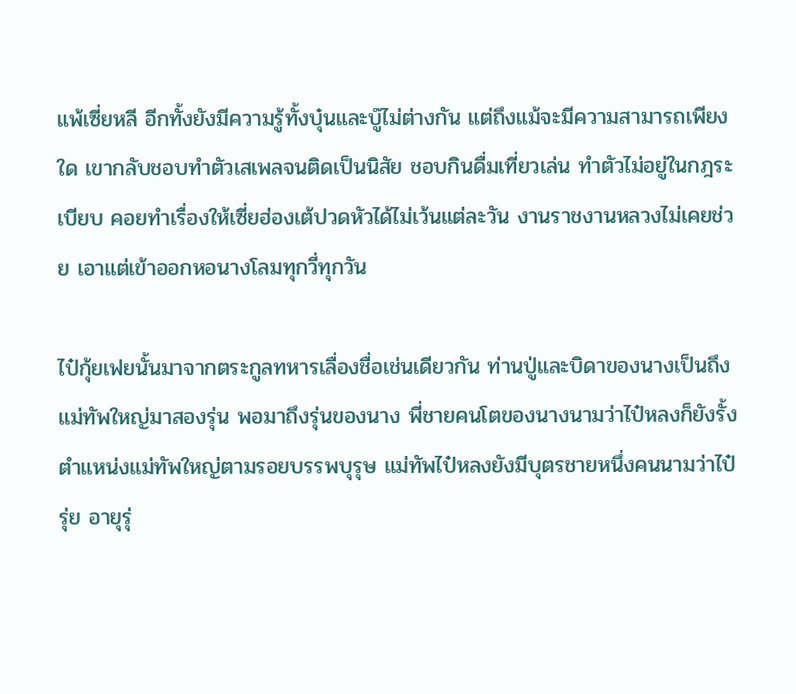แพ้เซี่ยหลี อีกทั้งยังมีความรู้ทั้งบุ๋นและบู๊ไม่ต่างกัน แต่ถึงแม้จะมีความสามารถเพียงใด เขากลับชอบทำตัวเสเพลจนติดเป็นนิสัย ชอบกินดื่มเที่ยวเล่น ทำตัวไม่อยู่ในกฎระเบียบ คอยทำเรื่องให้เซี่ยฮ่องเต้ปวดหัวได้ไม่เว้นแต่ละวัน งานราชงานหลวงไม่เคยช่วย เอาแต่เข้าออกหอนางโลมทุกวี่ทุกวัน

ไป๋กุ้ยเฟยนั้นมาจากตระกูลทหารเลื่องชื่อเช่นเดียวกัน ท่านปู่และบิดาของนางเป็นถึงแม่ทัพใหญ่มาสองรุ่น พอมาถึงรุ่นของนาง พี่ชายคนโตของนางนามว่าไป๋หลงก็ยังรั้งตำแหน่งแม่ทัพใหญ่ตามรอยบรรพบุรุษ แม่ทัพไป๋หลงยังมีบุตรชายหนึ่งคนนามว่าไป๋รุ่ย อายุรุ่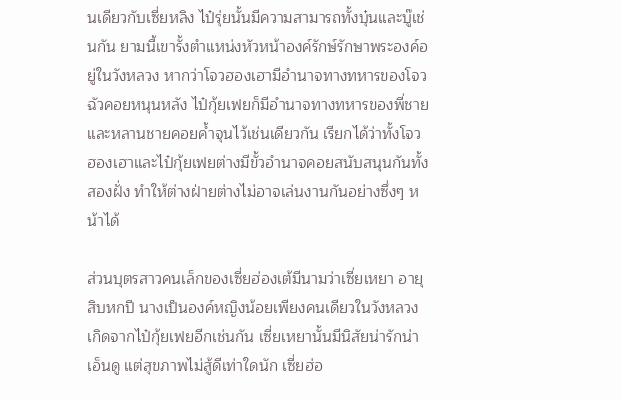นเดียวกับเซี่ยหลิง ไป๋รุ่ยนั้นมีความสามารถทั้งบุ๋นและบู๊เช่นกัน ยามนี้เขารั้งตำแหน่งหัวหน้าองค์รักษ์รักษาพระองค์อยู่ในวังหลวง หากว่าโจวฮองเฮามีอำนาจทางทหารของโจวฉัวคอยหนุนหลัง ไป๋กุ้ยเฟยก็มีอำนาจทางทหารของพี่ชายและหลานชายคอยค้ำจุนไว้เช่นเดียวกัน เรียกได้ว่าทั้งโจวฮองเฮาและไป๋กุ้ยเฟยต่างมีขั้วอำนาจคอยสนับสนุนกันทั้งสองฝั่ง ทำให้ต่างฝ่ายต่างไม่อาจเล่นงานกันอย่างซึ่งๆ หน้าได้

ส่วนบุตรสาวคนเล็กของเซี่ยฮ่องเต้มีนามว่าเซี่ยเหยา อายุสิบหกปี นางเป็นองค์หญิงน้อยเพียงคนเดียวในวังหลวง เกิดจากไป๋กุ้ยเฟยอีกเช่นกัน เซี่ยเหยานั้นมีนิสัยน่ารักน่าเอ็นดู แต่สุขภาพไม่สู้ดีเท่าใดนัก เซี่ยฮ่อ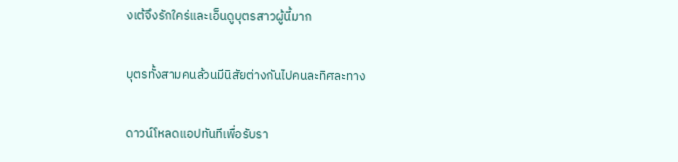งเต้จึงรักใคร่และเอ็นดูบุตรสาวผู้นี้มาก

บุตรทั้งสามคนล้วนมีนิสัยต่างกันไปคนละทิศละทาง

ดาวน์โหลดแอปทันทีเพื่อรับรา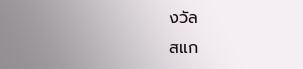งวัล
สแก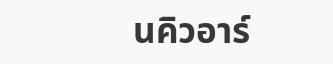นคิวอาร์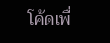โค้ดเพื่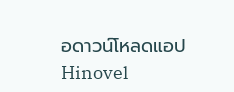อดาวน์โหลดแอปHinovel